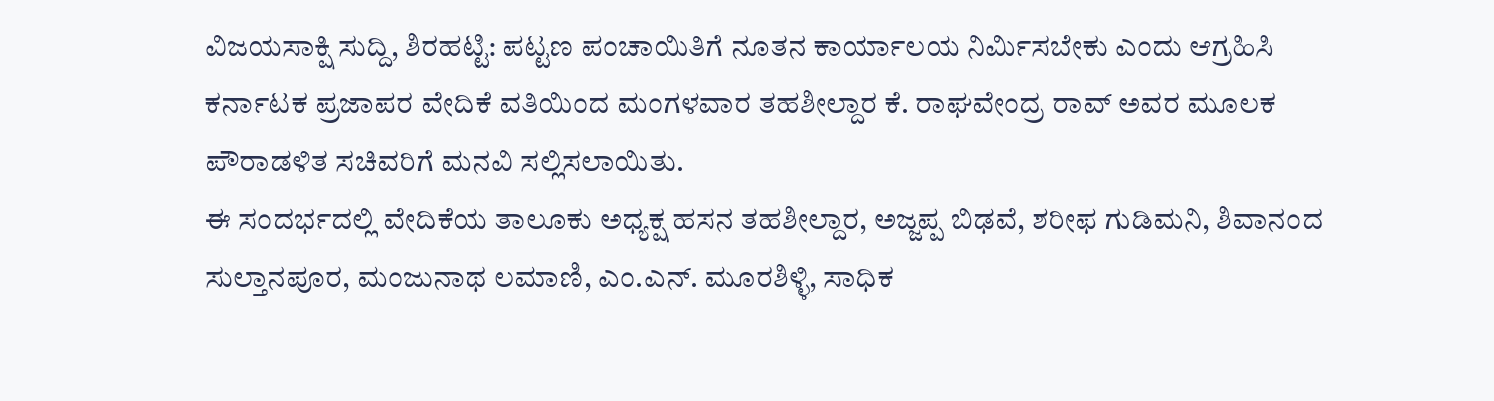ವಿಜಯಸಾಕ್ಷಿ ಸುದ್ದಿ, ಶಿರಹಟ್ಟಿ: ಪಟ್ಟಣ ಪಂಚಾಯಿತಿಗೆ ನೂತನ ಕಾರ್ಯಾಲಯ ನಿರ್ಮಿಸಬೇಕು ಎಂದು ಆಗ್ರಹಿಸಿ ಕರ್ನಾಟಕ ಪ್ರಜಾಪರ ವೇದಿಕೆ ವತಿಯಿಂದ ಮಂಗಳವಾರ ತಹಶೀಲ್ದಾರ ಕೆ. ರಾಘವೇಂದ್ರ ರಾವ್ ಅವರ ಮೂಲಕ ಪೌರಾಡಳಿತ ಸಚಿವರಿಗೆ ಮನವಿ ಸಲ್ಲಿಸಲಾಯಿತು.
ಈ ಸಂದರ್ಭದಲ್ಲಿ ವೇದಿಕೆಯ ತಾಲೂಕು ಅಧ್ಯಕ್ಷ ಹಸನ ತಹಶೀಲ್ದಾರ, ಅಜ್ಜಪ್ಪ ಬಿಢವೆ, ಶರೀಫ ಗುಡಿಮನಿ, ಶಿವಾನಂದ ಸುಲ್ತಾನಪೂರ, ಮಂಜುನಾಥ ಲಮಾಣಿ, ಎಂ.ಎನ್. ಮೂರಶಿಳ್ಳಿ, ಸಾಧಿಕ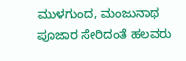ಮುಳಗುಂದ, ಮಂಜುನಾಥ ಪೂಜಾರ ಸೇರಿದಂತೆ ಹಲವರು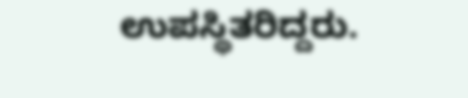ಉಪಸ್ಥಿತರಿದ್ದರು.